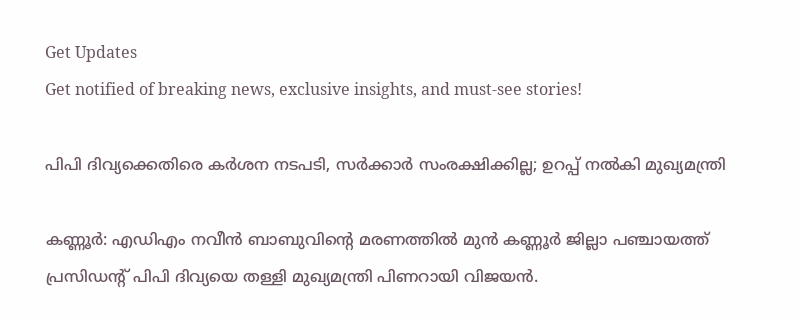Get Updates
Get notified of breaking news, exclusive insights, and must-see stories!

പിപി ദിവ്യക്കെതിരെ കര്‍ശന നടപടി, സര്‍ക്കാര്‍ സംരക്ഷിക്കില്ല; ഉറപ്പ് നല്‍കി മുഖ്യമന്ത്രി

കണ്ണൂര്‍: എഡിഎം നവീന്‍ ബാബുവിന്റെ മരണത്തില്‍ മുന്‍ കണ്ണൂര്‍ ജില്ലാ പഞ്ചായത്ത് പ്രസിഡന്റ് പിപി ദിവ്യയെ തള്ളി മുഖ്യമന്ത്രി പിണറായി വിജയന്‍.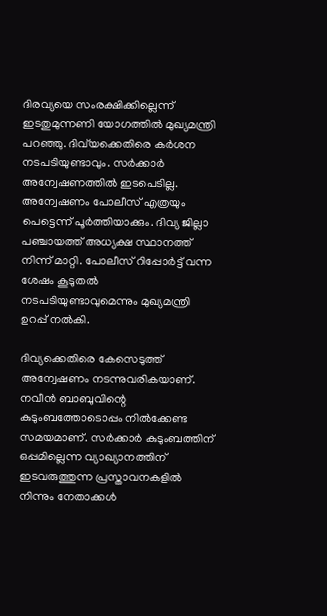ദിരവ്യയെ സംരക്ഷിക്കില്ലെന്ന് ഇടതുമുന്നണി യോഗത്തില്‍ മുഖ്യമന്ത്രി പറഞ്ഞു. ദിവ്‌യക്കെതിരെ കര്‍ശന നടപടിയുണ്ടാവും. സര്‍ക്കാര്‍ അന്വേഷണത്തില്‍ ഇടപെടില്ല. അന്വേഷണം പോലീസ് എത്രയും പെട്ടെന്ന് പൂര്‍ത്തിയാക്കും. ദിവ്യ ജില്ലാ പഞ്ചായത്ത് അധ്യക്ഷ സ്ഥാനത്ത് നിന്ന് മാറ്റി. പോലീസ് റിപ്പോര്‍ട്ട് വന്ന ശേഷം കൂടുതല്‍ നടപടിയുണ്ടാവുമെന്നും മുഖ്യമന്ത്രി ഉറപ്പ് നല്‍കി.

ദിവ്യക്കെതിരെ കേസെടുത്ത് അന്വേഷണം നടന്നുവരികയാണ്. നവീന്‍ ബാബുവിന്റെ കുടുംബത്തോടൊപ്പം നില്‍ക്കേണ്ട സമയമാണ്. സര്‍ക്കാര്‍ കുടുംബത്തിന് ഒപ്പമില്ലെന്ന വ്യാഖ്യാനത്തിന് ഇടവരുത്തുന്ന പ്രസ്താവനകളില്‍ നിന്നും നേതാക്കള്‍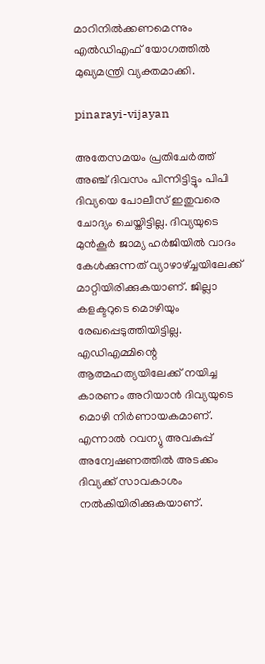മാറിനില്‍ക്കണമെന്നും എല്‍ഡിഎഫ് യോഗത്തില്‍ മുഖ്യമന്ത്രി വ്യക്തമാക്കി.

pinarayi-vijayan

അതേസമയം പ്രതിചേര്‍ത്ത് അഞ്ച് ദിവസം പിന്നിട്ടിട്ടും പിപി ദിവ്യയെ പോലീസ് ഇതുവരെ ചോദ്യം ചെയ്തിട്ടില്ല. ദിവ്യയുടെ മുന്‍കൂര്‍ ജാമ്യ ഹര്‍ജിയില്‍ വാദം കേള്‍ക്കുന്നത് വ്യാഴാഴ്ച്ചയിലേക്ക് മാറ്റിയിരിക്കുകയാണ്. ജില്ലാ കളക്ടറുടെ മൊഴിയും രേഖപ്പെടുത്തിയിട്ടില്ല. എഡിഎമ്മിന്റെ ആത്മഹത്യയിലേക്ക് നയിച്ച കാരണം അറിയാന്‍ ദിവ്യയുടെ മൊഴി നിര്‍ണായകമാണ്. എന്നാല്‍ റവന്യു അവകുപ്പ് അന്വേഷണത്തില്‍ അടക്കം ദിവ്യക്ക് സാവകാശം നല്‍കിയിരിക്കുകയാണ്.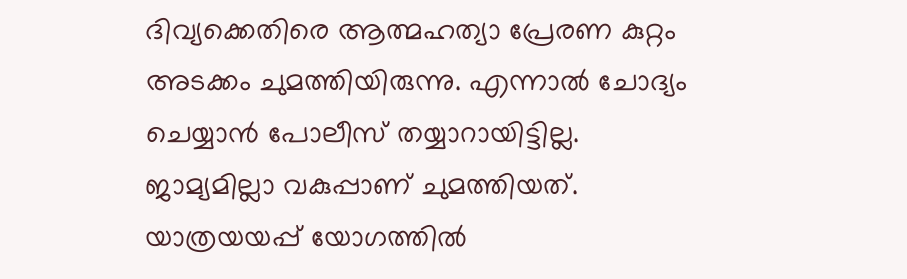ദിവ്യക്കെതിരെ ആത്മഹത്യാ പ്രേരണ കുറ്റം അടക്കം ചുമത്തിയിരുന്നു. എന്നാല്‍ ചോദ്യം ചെയ്യാന്‍ പോലീസ് തയ്യാറായിട്ടില്ല. ജാമ്യമില്ലാ വകുപ്പാണ് ചുമത്തിയത്. യാത്രയയപ്പ് യോഗത്തില്‍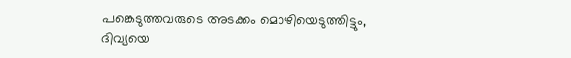പങ്കെടുത്തവരുടെ അടക്കം മൊഴിയെടുത്തിട്ടും, ദിവ്യയെ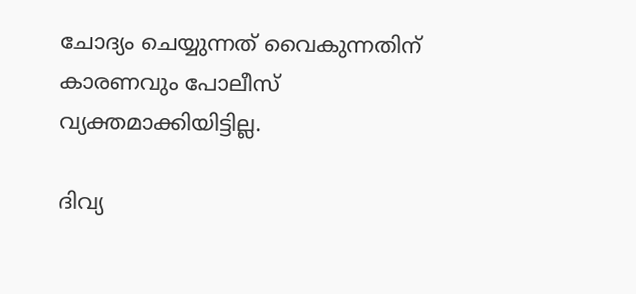ചോദ്യം ചെയ്യുന്നത് വൈകുന്നതിന് കാരണവും പോലീസ് വ്യക്തമാക്കിയിട്ടില്ല.

ദിവ്യ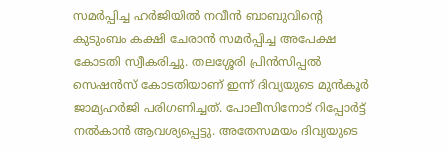സമര്‍പ്പിച്ച ഹര്‍ജിയില്‍ നവീന്‍ ബാബുവിന്റെ കുടുംബം കക്ഷി ചേരാന്‍ സമര്‍പ്പിച്ച അപേക്ഷ കോടതി സ്വീകരിച്ചു. തലശ്ശേരി പ്രിന്‍സിപ്പല്‍ സെഷന്‍സ് കോടതിയാണ് ഇന്ന് ദിവ്യയുടെ മുന്‍കൂര്‍ ജാമ്യഹര്‍ജി പരിഗണിച്ചത്. പോലീസിനോട് റിപ്പോര്‍ട്ട് നല്‍കാന്‍ ആവശ്യപ്പെട്ടു. അതേസമയം ദിവ്യയുടെ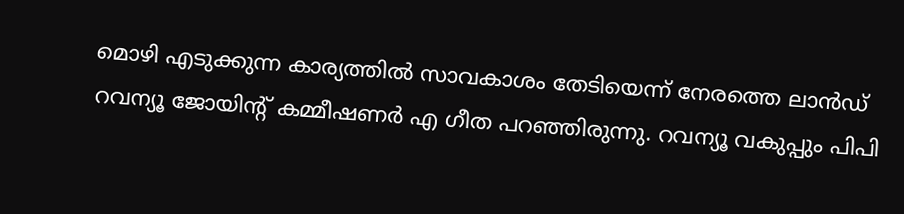മൊഴി എടുക്കുന്ന കാര്യത്തില്‍ സാവകാശം തേടിയെന്ന് നേരത്തെ ലാന്‍ഡ് റവന്യൂ ജോയിന്റ് കമ്മീഷണര്‍ എ ഗീത പറഞ്ഞിരുന്നു. റവന്യൂ വകുപ്പും പിപി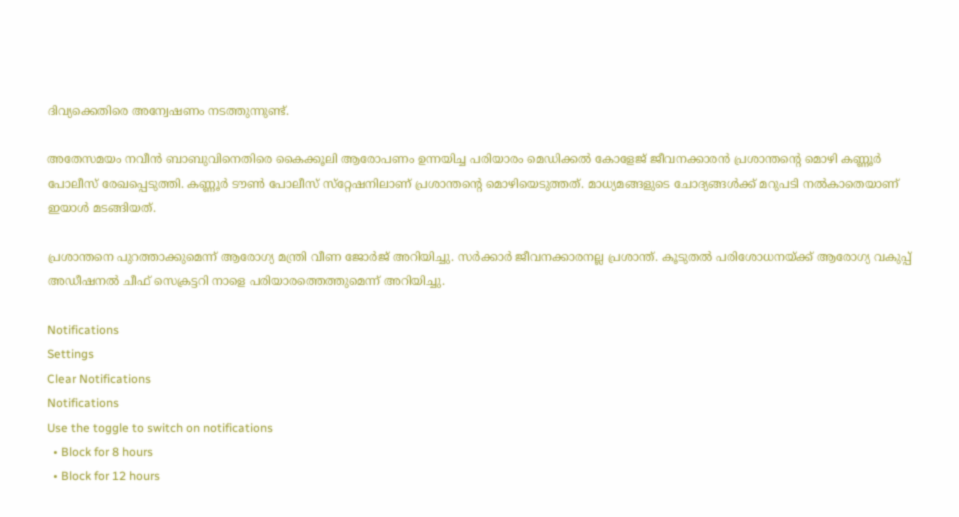ദിവ്യക്കെതിരെ അന്വേഷണം നടത്തുന്നുണ്ട്.

അതേസമയം നവീന്‍ ബാബുവിനെതിരെ കൈക്കൂലി ആരോപണം ഉന്നയിച്ച പരിയാരം മെഡിക്കല്‍ കോളേജ് ജീവനക്കാരന്‍ പ്രശാന്തന്റെ മൊഴി കണ്ണൂര്‍ പോലീസ് രേഖപ്പെടുത്തി. കണ്ണൂര്‍ ടൗണ്‍ പോലീസ് സ്‌റ്റേഷനിലാണ് പ്രശാന്തന്റെ മൊഴിയെടുത്തത്. മാധ്യമങ്ങളുടെ ചോദ്യങ്ങള്‍ക്ക് മറുപടി നല്‍കാതെയാണ് ഇയാള്‍ മടങ്ങിയത്.

പ്രശാന്തനെ പുറത്താക്കുമെന്ന് ആരോഗ്യ മന്ത്രി വീണ ജോര്‍ജ് അറിയിച്ചു. സര്‍ക്കാര്‍ ജീവനക്കാരനല്ല പ്രശാന്ത്. കൂടുതല്‍ പരിശോധനയ്ക്ക് ആരോഗ്യ വകുപ്പ് അഡീഷനല്‍ ചീഫ് സെക്രട്ടറി നാളെ പരിയാരത്തെത്തുമെന്ന് അറിയിച്ചു.

Notifications
Settings
Clear Notifications
Notifications
Use the toggle to switch on notifications
  • Block for 8 hours
  • Block for 12 hours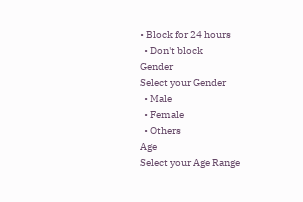• Block for 24 hours
  • Don't block
Gender
Select your Gender
  • Male
  • Female
  • Others
Age
Select your Age Range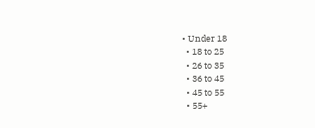• Under 18
  • 18 to 25
  • 26 to 35
  • 36 to 45
  • 45 to 55
  • 55+